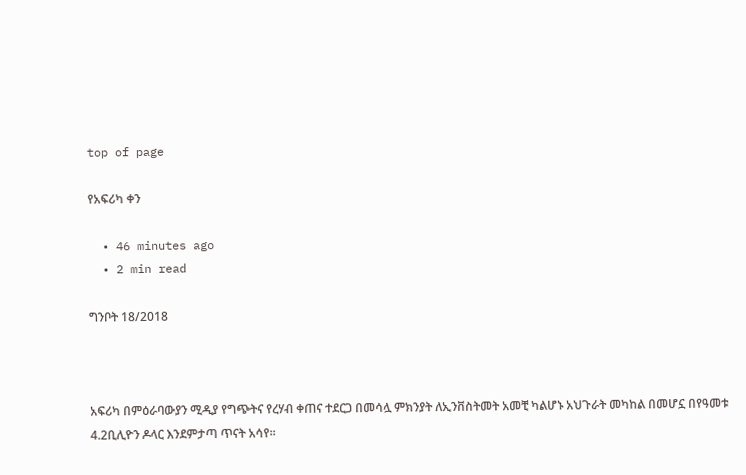top of page

የአፍሪካ ቀን

  • 46 minutes ago
  • 2 min read

ግንቦት 18/2018



አፍሪካ በምዕራባውያን ሚዲያ የግጭትና የረሃብ ቀጠና ተደርጋ በመሳሏ ምክንያት ለኢንቨስትመት አመቺ ካልሆኑ አህጉራት መካከል በመሆኗ በየዓመቱ 4.2ቢሊዮን ዶላር እንደምታጣ ጥናት አሳየ፡፡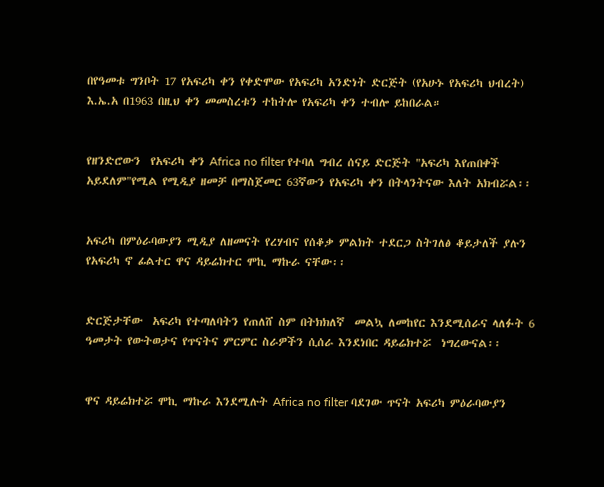በየዓመቱ ግንቦት 17 የአፍሪካ ቀን የቀድሞው የአፍሪካ አንድነት ድርጅት (የአሁኑ የአፍሪካ ህብረት) እ.ኤ.አ በ1963 በዚህ ቀን መመስረቱን ተከትሎ የአፍሪካ ቀን ተብሎ ይከበራል።


የዘንድሮውን  የአፍሪካ ቀን Africa no filter የተባለ ግብረ ሰናይ ድርጅት "አፍሪካ እየጠበቀች አይደለም"የሚል የሚዲያ ዘመቻ በማስጀመር 63ኛውን የአፍሪካ ቀን በትላንትናው እለት አክብሯል፡፡


አፍሪካ በምዕራባውያን ሚዲያ ለዘመናት የረሃብና የሰቆቃ ምልክት ተደርጋ ስትገለፅ ቆይታለች ያሉን የአፍሪካ ኖ ፊልተር ዋና ዳይሬክተር ሞኪ ማኩራ ናቸው፡፡


ድርጅታቸው  አፍሪካ የተጣለባትን የጠለሸ ስም በትክክለኛ  መልኳ ለመከየር እንደሚሰራና ላለፉት 6 ዓመታት የውትወታና የጥናትና ምርምር ስራዎችን ሲሰራ እንደነበር ዳይሬክተሯ  ነግረውናል፡፡


ዋና ዳይሬክተሯ ሞኪ ማኩራ እንደሚሉት Africa no filter ባደገው ጥናት አፍሪካ ምዕራባውያን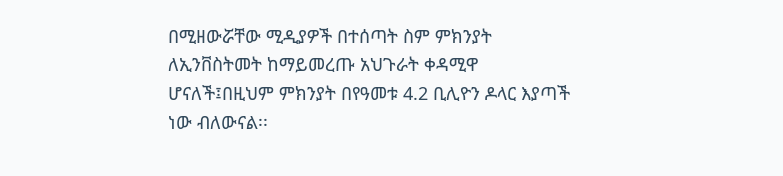በሚዘውሯቸው ሚዲያዎች በተሰጣት ስም ምክንያት ለኢንቨስትመት ከማይመረጡ አህጉራት ቀዳሚዋ ሆናለች፤በዚህም ምክንያት በየዓመቱ 4.2 ቢሊዮን ዶላር እያጣች ነው ብለውናል፡፡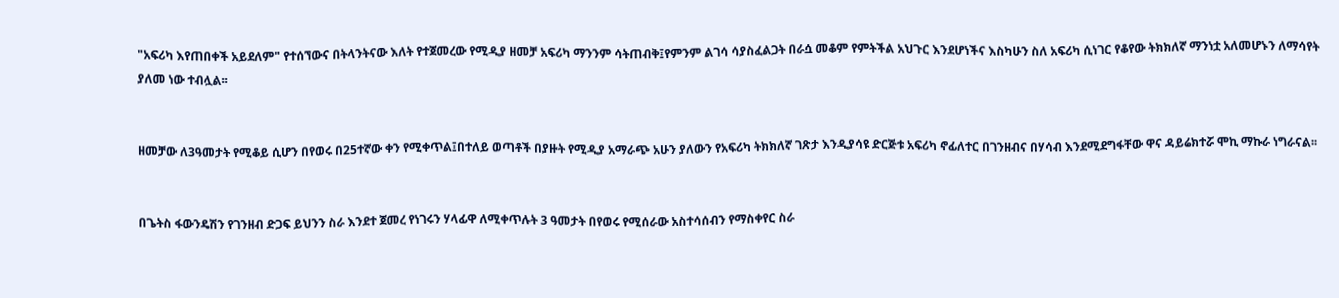"አፍሪካ እየጠበቀች አይደለም" የተሰኘውና በትላንትናው እለት የተጀመረው የሚዲያ ዘመቻ አፍሪካ ማንንም ሳትጠብቅ፤የምንም ልገሳ ሳያስፈልጋት በራሷ መቆም የምትችል አህጉር እንደሆነችና እስካሁን ስለ አፍሪካ ሲነገር የቆየው ትክክለኛ ማንነቷ አለመሆኑን ለማሳየት ያለመ ነው ተብሏል፡፡


ዘመቻው ለ3ዓመታት የሚቆይ ሲሆን በየወሩ በ25ተኛው ቀን የሚቀጥል፤በተለይ ወጣቶች በያዙት የሚዲያ አማራጭ አሁን ያለውን የአፍሪካ ትክክለኛ ገጽታ እንዲያሳዩ ድርጅቱ አፍሪካ ኖፊለተር በገንዘብና በሃሳብ እንደሚደግፋቸው ዋና ዳይሬክተሯ ሞኪ ማኩራ ነግራናል፡፡


በጌትስ ፋውንዴሽን የገንዘብ ድጋፍ ይህንን ስራ እንደተ ጀመረ የነገሩን ሃላፊዋ ለሚቀጥሉት 3 ዓመታት በየወሩ የሚሰራው አስተሳሰብን የማስቀየር ስራ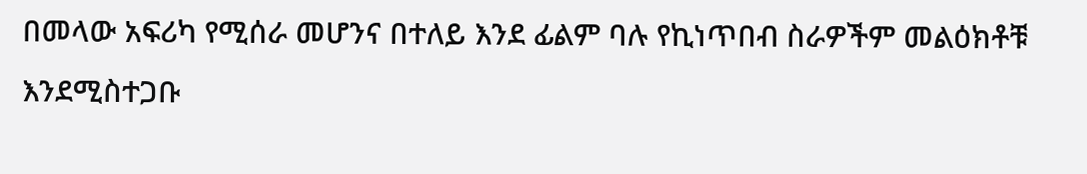በመላው አፍሪካ የሚሰራ መሆንና በተለይ እንደ ፊልም ባሉ የኪነጥበብ ስራዎችም መልዕክቶቹ እንደሚስተጋቡ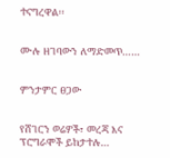ተናግረዋል፡፡


ሙሉ ዘገባውን ለማድመጥ……


ምንታምር ፀጋው


የሸገርን ወሬዎች፣ መረጃ እና ፕሮግራሞች ይከታተሉ…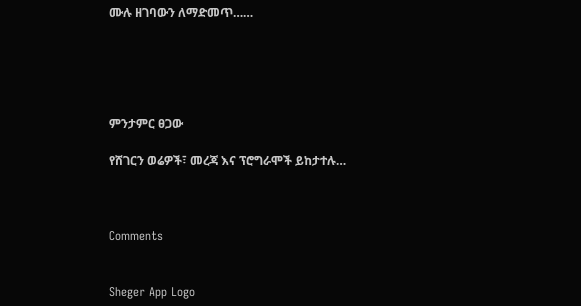ሙሉ ዘገባውን ለማድመጥ……





ምንታምር ፀጋው

የሸገርን ወሬዎች፣ መረጃ እና ፕሮግራሞች ይከታተሉ…



Comments


Sheger App Logo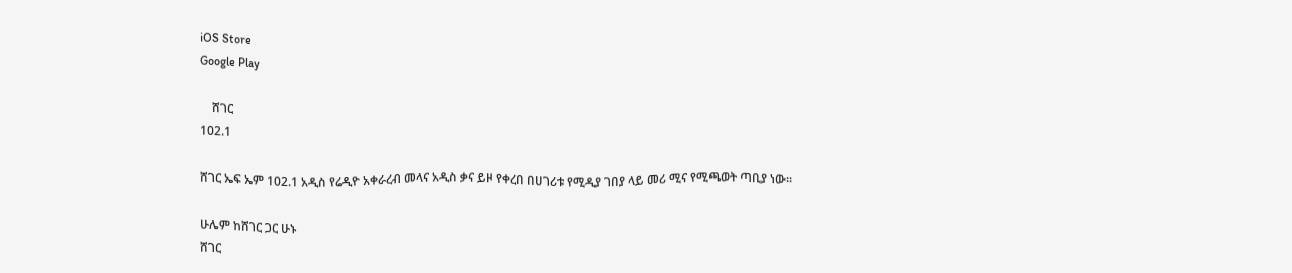iOS Store
Google Play

    ሸገር
102.1

ሸገር ኤፍ ኤም 102.1 አዲስ የሬዲዮ አቀራረብ መላና አዲስ ቃና ይዞ የቀረበ በሀገሪቱ የሚዲያ ገበያ ላይ መሪ ሚና የሚጫወት ጣቢያ ነው፡፡

ሁሌም ከሸገር ጋር ሁኑ
ሸገር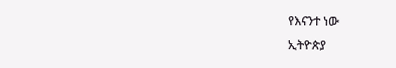የእናንተ ነው
ኢትዮጵያ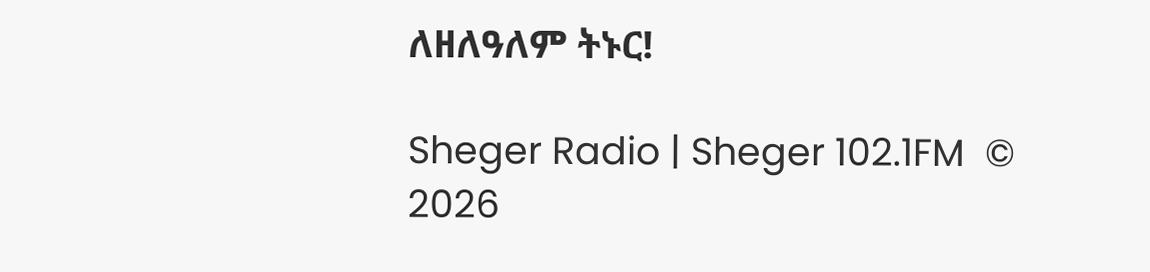ለዘለዓለም ትኑር!

Sheger Radio | Sheger 102.1FM  © 2026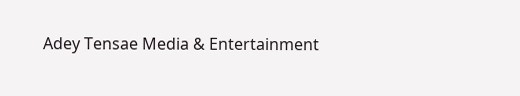Adey Tensae Media & Entertainment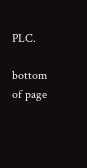PLC.

bottom of page